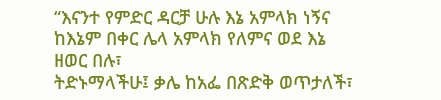“እናንተ የምድር ዳርቻ ሁሉ እኔ አምላክ ነኝና ከእኔም በቀር ሌላ አምላክ የለምና ወደ እኔ ዘወር በሉ፣
ትድኑማላችሁ፤ ቃሌ ከአፌ በጽድቅ ወጥታለች፣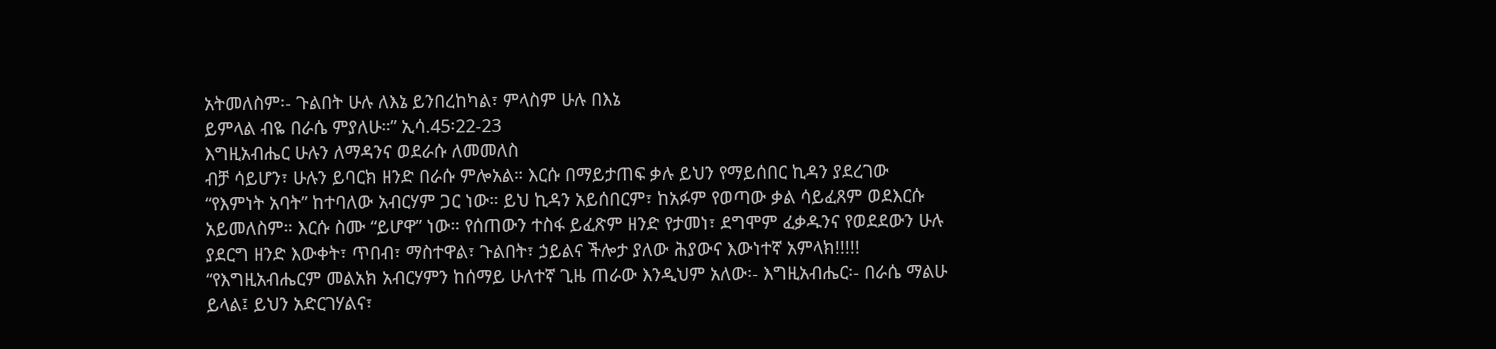አትመለስም፡- ጉልበት ሁሉ ለእኔ ይንበረከካል፣ ምላስም ሁሉ በእኔ
ይምላል ብዬ በራሴ ምያለሁ።” ኢሳ.45፡22-23
እግዚአብሔር ሁሉን ለማዳንና ወደራሱ ለመመለስ
ብቻ ሳይሆን፣ ሁሉን ይባርክ ዘንድ በራሱ ምሎአል። እርሱ በማይታጠፍ ቃሉ ይህን የማይሰበር ኪዳን ያደረገው
“የእምነት አባት” ከተባለው አብርሃም ጋር ነው። ይህ ኪዳን አይሰበርም፣ ከአፉም የወጣው ቃል ሳይፈጸም ወደእርሱ
አይመለስም። እርሱ ስሙ “ይሆዋ” ነው። የሰጠውን ተስፋ ይፈጽም ዘንድ የታመነ፣ ደግሞም ፈቃዱንና የወደደውን ሁሉ
ያደርግ ዘንድ እውቀት፣ ጥበብ፣ ማስተዋል፣ ጉልበት፣ ኃይልና ችሎታ ያለው ሕያውና እውነተኛ አምላክ!!!!!
“የእግዚአብሔርም መልአክ አብርሃምን ከሰማይ ሁለተኛ ጊዜ ጠራው እንዲህም አለው፡- እግዚአብሔር፡- በራሴ ማልሁ
ይላል፤ ይህን አድርገሃልና፣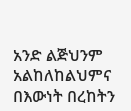አንድ ልጅህንም አልከለከልህምና በእውነት በረከትን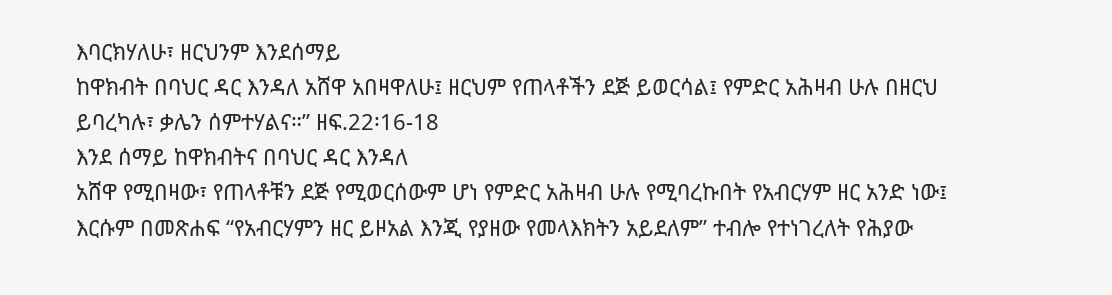እባርክሃለሁ፣ ዘርህንም እንደሰማይ
ከዋክብት በባህር ዳር እንዳለ አሸዋ አበዛዋለሁ፤ ዘርህም የጠላቶችን ደጅ ይወርሳል፤ የምድር አሕዛብ ሁሉ በዘርህ
ይባረካሉ፣ ቃሌን ሰምተሃልና።” ዘፍ.22፡16-18
እንደ ሰማይ ከዋክብትና በባህር ዳር እንዳለ
አሸዋ የሚበዛው፣ የጠላቶቹን ደጅ የሚወርሰውም ሆነ የምድር አሕዛብ ሁሉ የሚባረኩበት የአብርሃም ዘር አንድ ነው፤
እርሱም በመጽሐፍ “የአብርሃምን ዘር ይዞአል እንጂ የያዘው የመላእክትን አይደለም” ተብሎ የተነገረለት የሕያው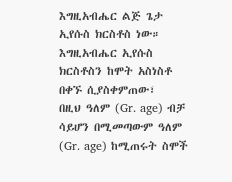እግዚአብሔር ልጅ ጌታ ኢየሱስ ክርስቶስ ነው። እግዚአብሔር ኢየሱስ ክርስቶስን ከሞት አስነስቶ በቀኙ ሲያስቀምጠው፣
በዚህ ዓለም (Gr. age) ብቻ ሳይሆን በሚመጣውም ዓለም (Gr. age) ከሚጠሩት ስሞች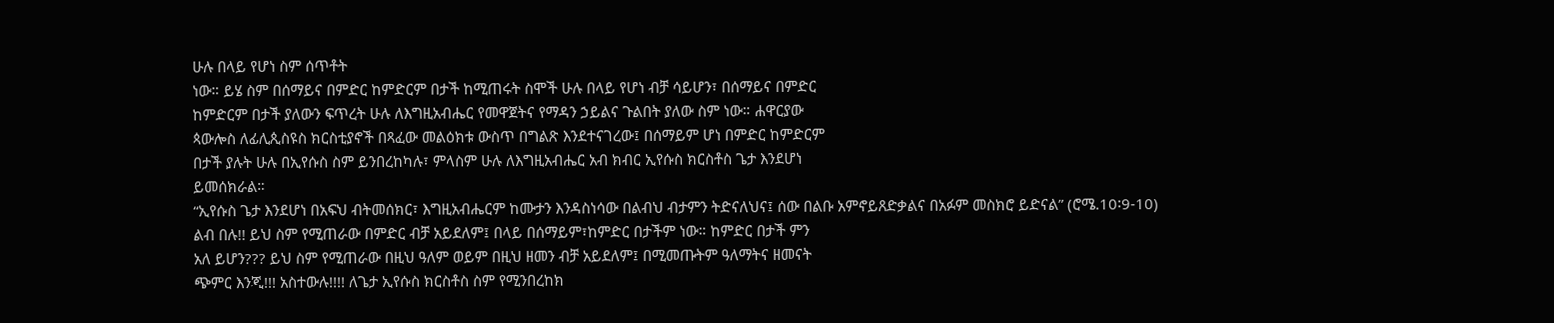ሁሉ በላይ የሆነ ስም ሰጥቶት
ነው። ይሄ ስም በሰማይና በምድር ከምድርም በታች ከሚጠሩት ስሞች ሁሉ በላይ የሆነ ብቻ ሳይሆን፣ በሰማይና በምድር
ከምድርም በታች ያለውን ፍጥረት ሁሉ ለእግዚአብሔር የመዋጀትና የማዳን ኃይልና ጉልበት ያለው ስም ነው። ሐዋርያው
ጳውሎስ ለፊሊጲስዩስ ክርስቲያኖች በጻፈው መልዕክቱ ውስጥ በግልጽ እንደተናገረው፤ በሰማይም ሆነ በምድር ከምድርም
በታች ያሉት ሁሉ በኢየሱስ ስም ይንበረከካሉ፣ ምላስም ሁሉ ለእግዚአብሔር አብ ክብር ኢየሱስ ክርስቶስ ጌታ እንደሆነ
ይመሰክራል።
“ኢየሱስ ጌታ እንደሆነ በአፍህ ብትመሰክር፣ እግዚአብሔርም ከሙታን እንዳስነሳው በልብህ ብታምን ትድናለህና፤ ሰው በልቡ አምኖይጸድቃልና በአፉም መስክሮ ይድናል” (ሮሜ.10፡9-10)
ልብ በሉ!! ይህ ስም የሚጠራው በምድር ብቻ አይደለም፤ በላይ በሰማይም፣ከምድር በታችም ነው። ከምድር በታች ምን
አለ ይሆን??? ይህ ስም የሚጠራው በዚህ ዓለም ወይም በዚህ ዘመን ብቻ አይደለም፤ በሚመጡትም ዓለማትና ዘመናት
ጭምር እንጂ!!! አስተውሉ!!!! ለጌታ ኢየሱስ ክርስቶስ ስም የሚንበረከክ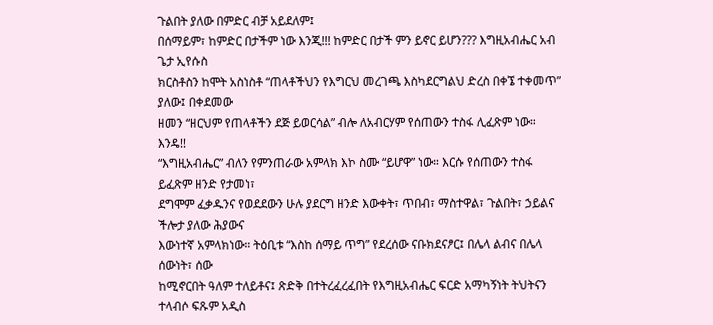ጉልበት ያለው በምድር ብቻ አይደለም፤
በሰማይም፣ ከምድር በታችም ነው እንጂ!!! ከምድር በታች ምን ይኖር ይሆን??? እግዚአብሔር አብ ጌታ ኢየሱስ
ክርስቶስን ከሞት አስነስቶ “ጠላቶችህን የእግርህ መረገጫ እስካደርግልህ ድረስ በቀኜ ተቀመጥ” ያለው፤ በቀደመው
ዘመን “ዘርህም የጠላቶችን ደጅ ይወርሳል” ብሎ ለአብርሃም የሰጠውን ተስፋ ሊፈጽም ነው።
እንዴ!!
“እግዚአብሔር” ብለን የምንጠራው አምላክ እኮ ስሙ “ይሆዋ” ነው። እርሱ የሰጠውን ተስፋ ይፈጽም ዘንድ የታመነ፣
ደግሞም ፈቃዱንና የወደደውን ሁሉ ያደርግ ዘንድ እውቀት፣ ጥበብ፣ ማስተዋል፣ ጉልበት፣ ኃይልና ችሎታ ያለው ሕያውና
እውነተኛ አምላክነው። ትዕቢቱ “እስከ ሰማይ ጥግ” የደረሰው ናቡክደናፆር፤ በሌላ ልብና በሌላ ሰውነት፣ ሰው
ከሚኖርበት ዓለም ተለይቶና፤ ጽድቅ በተትረፈረፈበት የእግዚአብሔር ፍርድ አማካኝነት ትህትናን ተላብሶ ፍጹም አዲስ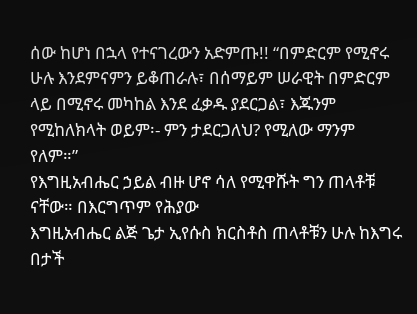ሰው ከሆነ በኋላ የተናገረውን አድምጡ!! “በምድርም የሚኖሩ ሁሉ እንደምናምን ይቆጠራሉ፣ በሰማይም ሠራዊት በምድርም
ላይ በሚኖሩ መካከል እንደ ፈቃዱ ያደርጋል፣ እጁንም የሚከለክላት ወይም፡- ምን ታደርጋለህ? የሚለው ማንም
የለም።”
የእግዚአብሔር ኃይል ብዙ ሆኖ ሳለ የሚዋሹት ግን ጠላቶቹ ናቸው። በእርግጥም የሕያው
እግዚአብሔር ልጅ ጌታ ኢየሱስ ክርስቶስ ጠላቶቹን ሁሉ ከእግሩ በታች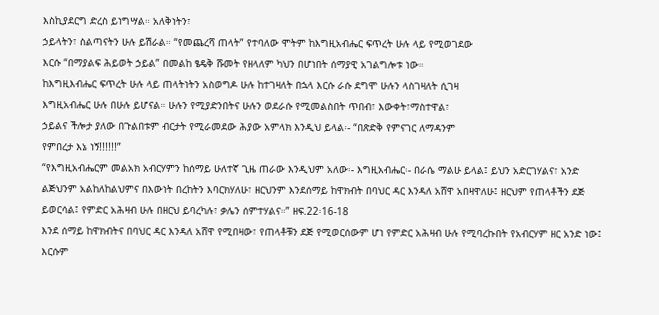እስኪያደርግ ድረስ ይነግሣል። አለቅነትን፣
ኃይላትን፣ ስልጣናትን ሁሉ ይሽራል። “የመጨረሻ ጠላት” የተባለው ሞትም ከእግዚአብሔር ፍጥረት ሁሉ ላይ የሚወገደው
እርሱ “በማያልፍ ሕይወት ኃይል” በመልከ ፄዴቅ ሹመት የዘላለም ካህን በሆነበት ሰማያዊ አገልግሎቱ ነው።
ከእግዚእብሔር ፍጥረት ሁሉ ላይ ጠላትነትን አስወግዶ ሁሉ ከተገዛለት በኋላ እርሱ ራሱ ደግሞ ሁሉን ላስገዛለት ሲገዛ
እግዚአብሔር ሁሉ በሁሉ ይሆናል። ሁሉን የሚያድንበትና ሁሉን ወደራሱ የሚመልስበት ጥበብ፣ እውቀት፣ማስተዋል፣
ኃይልና ችሎታ ያለው በጉልበቱም ብርታት የሚራመደው ሕያው አምላክ እንዲህ ይላል፡- “በጽድቅ የምናገር ለማዳንም
የምበረታ እኔ ነኝ!!!!!!”
“የእግዚአብሔርም መልአክ አብርሃምን ከሰማይ ሁለተኛ ጊዜ ጠራው እንዲህም አለው፡- እግዚአብሔር፡- በራሴ ማልሁ ይላል፤ ይህን አድርገሃልና፣ አንድ ልጅህንም አልከለከልህምና በእውነት በረከትን እባርክሃለሁ፣ ዘርህንም እንደሰማይ ከዋክብት በባህር ዳር እንዳለ አሸዋ አበዛዋለሁ፤ ዘርህም የጠላቶችን ደጅ ይወርሳል፤ የምድር አሕዛብ ሁሉ በዘርህ ይባረካሉ፣ ቃሌን ሰምተሃልና።” ዘፍ.22፡16-18
እንደ ሰማይ ከዋክብትና በባህር ዳር እንዳለ አሸዋ የሚበዛው፣ የጠላቶቹን ደጅ የሚወርሰውም ሆነ የምድር አሕዛብ ሁሉ የሚባረኩበት የአብርሃም ዘር አንድ ነው፤ እርሱም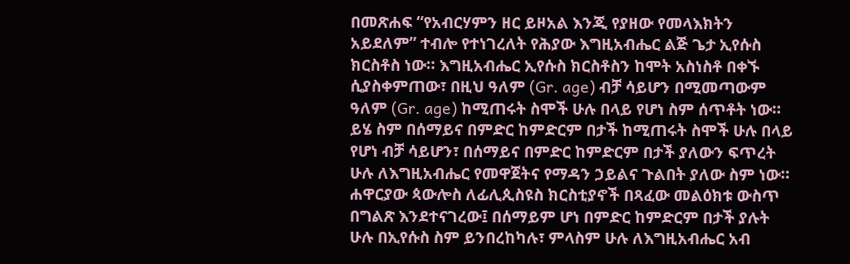በመጽሐፍ “የአብርሃምን ዘር ይዞአል እንጂ የያዘው የመላእክትን አይደለም” ተብሎ የተነገረለት የሕያው እግዚአብሔር ልጅ ጌታ ኢየሱስ ክርስቶስ ነው። እግዚአብሔር ኢየሱስ ክርስቶስን ከሞት አስነስቶ በቀኙ ሲያስቀምጠው፣ በዚህ ዓለም (Gr. age) ብቻ ሳይሆን በሚመጣውም ዓለም (Gr. age) ከሚጠሩት ስሞች ሁሉ በላይ የሆነ ስም ሰጥቶት ነው። ይሄ ስም በሰማይና በምድር ከምድርም በታች ከሚጠሩት ስሞች ሁሉ በላይ የሆነ ብቻ ሳይሆን፣ በሰማይና በምድር ከምድርም በታች ያለውን ፍጥረት ሁሉ ለእግዚአብሔር የመዋጀትና የማዳን ኃይልና ጉልበት ያለው ስም ነው። ሐዋርያው ጳውሎስ ለፊሊጲስዩስ ክርስቲያኖች በጻፈው መልዕክቱ ውስጥ በግልጽ እንደተናገረው፤ በሰማይም ሆነ በምድር ከምድርም በታች ያሉት ሁሉ በኢየሱስ ስም ይንበረከካሉ፣ ምላስም ሁሉ ለእግዚአብሔር አብ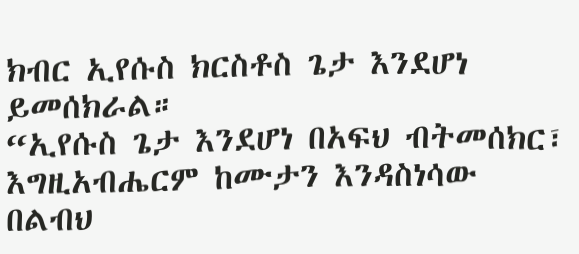ክብር ኢየሱስ ክርስቶስ ጌታ እንደሆነ ይመሰክራል።
“ኢየሱስ ጌታ እንደሆነ በአፍህ ብትመሰክር፣ እግዚአብሔርም ከሙታን እንዳስነሳው በልብህ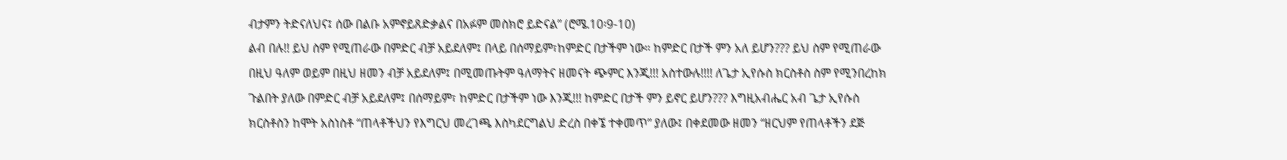ብታምን ትድናለህና፤ ሰው በልቡ አምኖይጸድቃልና በአፉም መስክሮ ይድናል” (ሮሜ.10፡9-10)
ልብ በሉ!! ይህ ስም የሚጠራው በምድር ብቻ አይደለም፤ በላይ በሰማይም፣ከምድር በታችም ነው። ከምድር በታች ምን አለ ይሆን??? ይህ ስም የሚጠራው በዚህ ዓለም ወይም በዚህ ዘመን ብቻ አይደለም፤ በሚመጡትም ዓለማትና ዘመናት ጭምር እንጂ!!! አስተውሉ!!!! ለጌታ ኢየሱስ ክርስቶስ ስም የሚንበረከክ ጉልበት ያለው በምድር ብቻ አይደለም፤ በሰማይም፣ ከምድር በታችም ነው እንጂ!!! ከምድር በታች ምን ይኖር ይሆን??? እግዚአብሔር አብ ጌታ ኢየሱስ ክርስቶስን ከሞት አስነስቶ “ጠላቶችህን የእግርህ መረገጫ እስካደርግልህ ድረስ በቀኜ ተቀመጥ” ያለው፤ በቀደመው ዘመን “ዘርህም የጠላቶችን ደጅ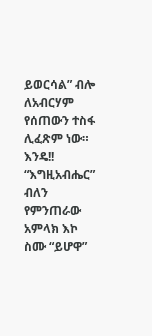ይወርሳል” ብሎ ለአብርሃም የሰጠውን ተስፋ ሊፈጽም ነው።
እንዴ!! “እግዚአብሔር” ብለን የምንጠራው አምላክ እኮ ስሙ “ይሆዋ”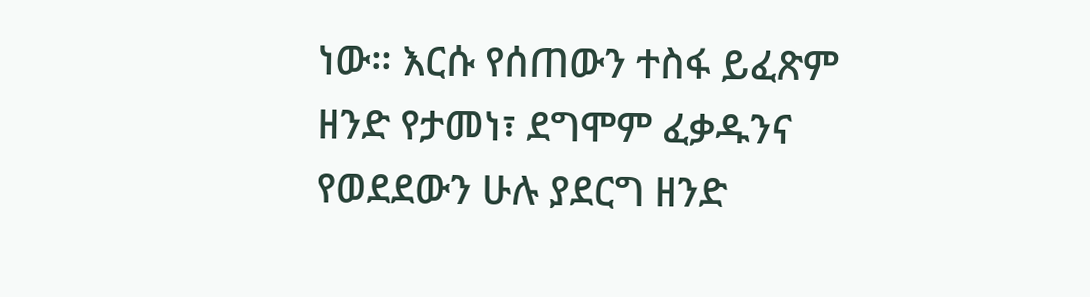ነው። እርሱ የሰጠውን ተስፋ ይፈጽም ዘንድ የታመነ፣ ደግሞም ፈቃዱንና የወደደውን ሁሉ ያደርግ ዘንድ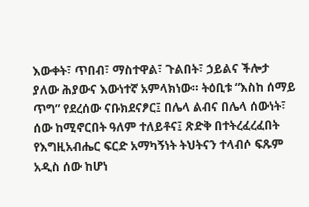እውቀት፣ ጥበብ፣ ማስተዋል፣ ጉልበት፣ ኃይልና ችሎታ ያለው ሕያውና እውነተኛ አምላክነው። ትዕቢቱ “እስከ ሰማይ ጥግ” የደረሰው ናቡክደናፆር፤ በሌላ ልብና በሌላ ሰውነት፣ ሰው ከሚኖርበት ዓለም ተለይቶና፤ ጽድቅ በተትረፈረፈበት የእግዚአብሔር ፍርድ አማካኝነት ትህትናን ተላብሶ ፍጹም አዲስ ሰው ከሆነ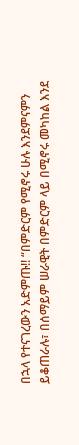በኋላ የተናገረውን አድምጡ!! “በምድርም የሚኖሩ ሁሉ እንደምናምን ይቆጠራሉ፣ በሰማይም ሠራዊት በምድርም ላይ በሚኖሩ መካከል እንደ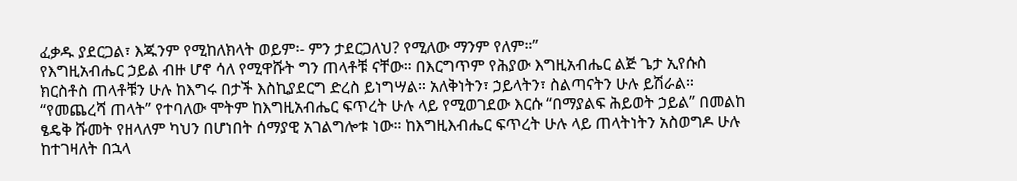ፈቃዱ ያደርጋል፣ እጁንም የሚከለክላት ወይም፡- ምን ታደርጋለህ? የሚለው ማንም የለም።”
የእግዚአብሔር ኃይል ብዙ ሆኖ ሳለ የሚዋሹት ግን ጠላቶቹ ናቸው። በእርግጥም የሕያው እግዚአብሔር ልጅ ጌታ ኢየሱስ ክርስቶስ ጠላቶቹን ሁሉ ከእግሩ በታች እስኪያደርግ ድረስ ይነግሣል። አለቅነትን፣ ኃይላትን፣ ስልጣናትን ሁሉ ይሽራል። “የመጨረሻ ጠላት” የተባለው ሞትም ከእግዚአብሔር ፍጥረት ሁሉ ላይ የሚወገደው እርሱ “በማያልፍ ሕይወት ኃይል” በመልከ ፄዴቅ ሹመት የዘላለም ካህን በሆነበት ሰማያዊ አገልግሎቱ ነው። ከእግዚእብሔር ፍጥረት ሁሉ ላይ ጠላትነትን አስወግዶ ሁሉ ከተገዛለት በኋላ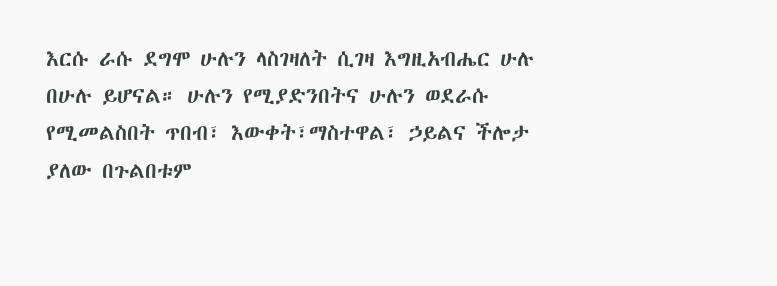እርሱ ራሱ ደግሞ ሁሉን ላስገዛለት ሲገዛ እግዚአብሔር ሁሉ በሁሉ ይሆናል። ሁሉን የሚያድንበትና ሁሉን ወደራሱ የሚመልስበት ጥበብ፣ እውቀት፣ማስተዋል፣ ኃይልና ችሎታ ያለው በጉልበቱም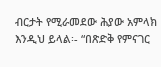ብርታት የሚራመደው ሕያው አምላክ እንዲህ ይላል፡- “በጽድቅ የምናገር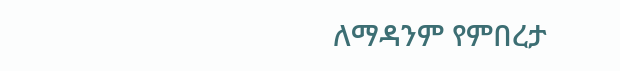ለማዳንም የምበረታ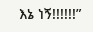እኔ ነኝ!!!!!!”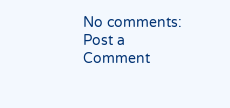No comments:
Post a Comment